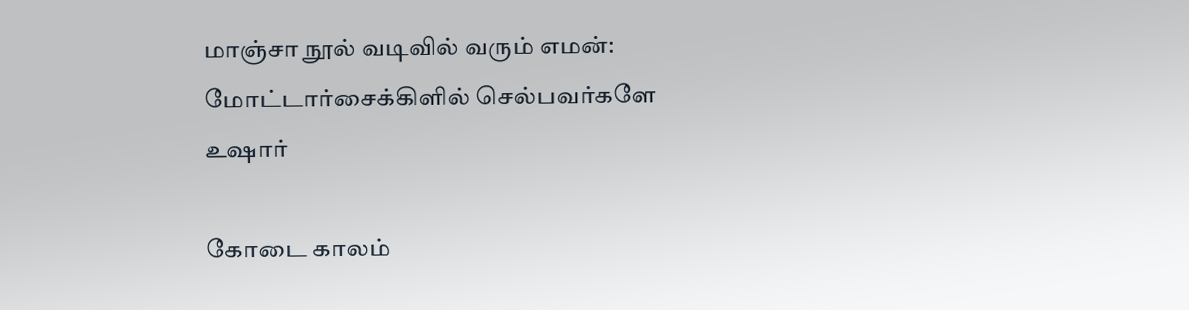மாஞ்சா நூல் வடிவில் வரும் எமன்: மோட்டார்சைக்கிளில் செல்பவர்களே உஷார்

கோடை காலம்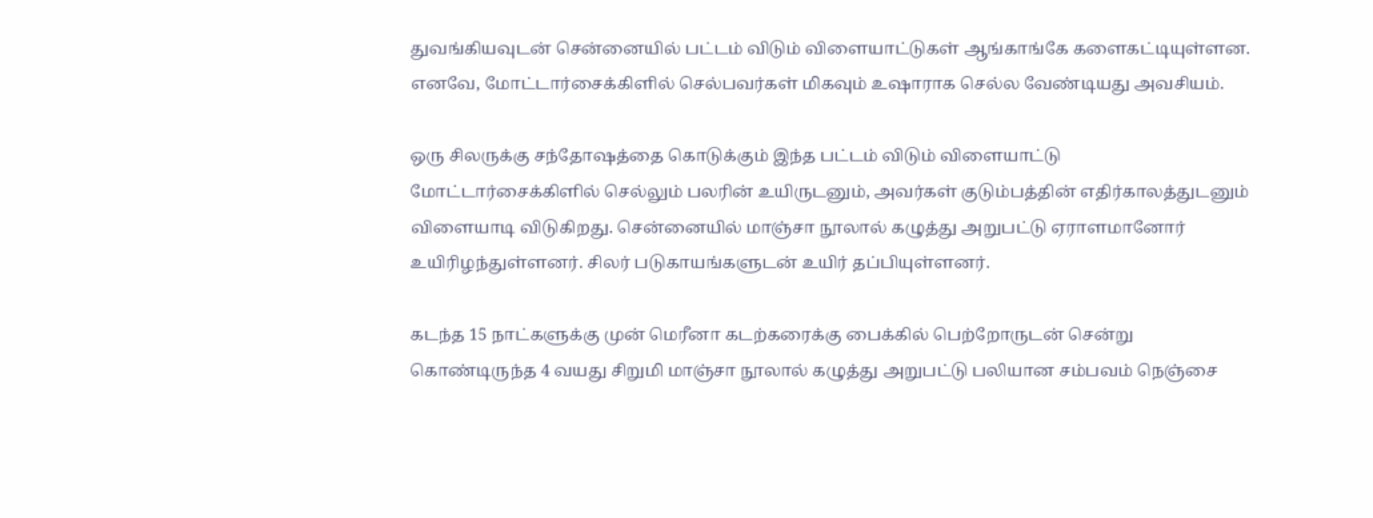துவங்கியவுடன் சென்னையில் பட்டம் விடும் விளையாட்டுகள் ஆங்காங்கே களைகட்டியுள்ளன. எனவே, மோட்டார்சைக்கிளில் செல்பவர்கள் மிகவும் உஷாராக செல்ல வேண்டியது அவசியம்.

ஒரு சிலருக்கு சந்தோஷத்தை கொடுக்கும் இந்த பட்டம் விடும் விளையாட்டு மோட்டார்சைக்கிளில் செல்லும் பலரின் உயிருடனும், அவர்கள் குடும்பத்தின் எதிர்காலத்துடனும் விளையாடி விடுகிறது. சென்னையில் மாஞ்சா நூலால் கழுத்து அறுபட்டு ஏராளமானோர் உயிரிழந்துள்ளனர். சிலர் படுகாயங்களுடன் உயிர் தப்பியுள்ளனர்.

கடந்த 15 நாட்களுக்கு முன் மெரீனா கடற்கரைக்கு பைக்கில் பெற்றோருடன் சென்று கொண்டிருந்த 4 வயது சிறுமி மாஞ்சா நூலால் கழுத்து அறுபட்டு பலியான சம்பவம் நெஞ்சை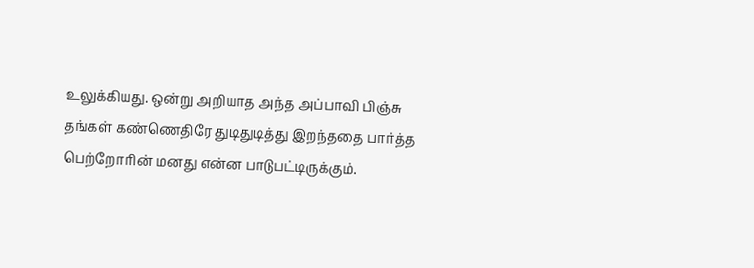உலுக்கியது. ஒன்று அறியாத அந்த அப்பாவி பிஞ்சு தங்கள் கண்ணெதிரே துடிதுடித்து இறந்ததை பார்த்த பெற்றோரின் மனது என்ன பாடுபட்டிருக்கும்.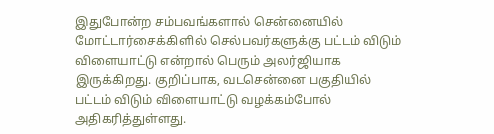இதுபோன்ற சம்பவங்களால் சென்னையில் மோட்டார்சைக்கிளில் செல்பவர்களுக்கு பட்டம் விடும் விளையாட்டு என்றால் பெரும் அலர்ஜியாக இருக்கிறது. குறிப்பாக, வடசென்னை பகுதியில் பட்டம் விடும் விளையாட்டு வழக்கம்போல் அதிகரித்துள்ளது.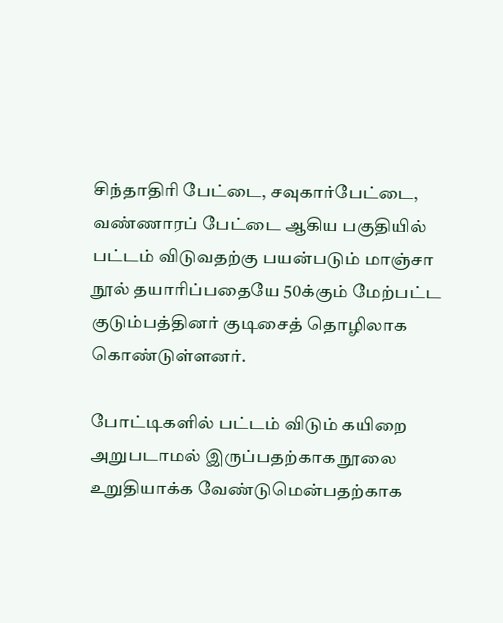சிந்தாதிரி பேட்டை, சவுகார்பேட்டை, வண்ணாரப் பேட்டை ஆகிய பகுதியில் பட்டம் விடுவதற்கு பயன்படும் மாஞ்சா நூல் தயாரிப்பதையே 50க்கும் மேற்பட்ட குடும்பத்தினர் குடிசைத் தொழிலாக கொண்டுள்ளனர்.

போட்டிகளில் பட்டம் விடும் கயிறை அறுபடாமல் இருப்பதற்காக நூலை உறுதியாக்க வேண்டுமென்பதற்காக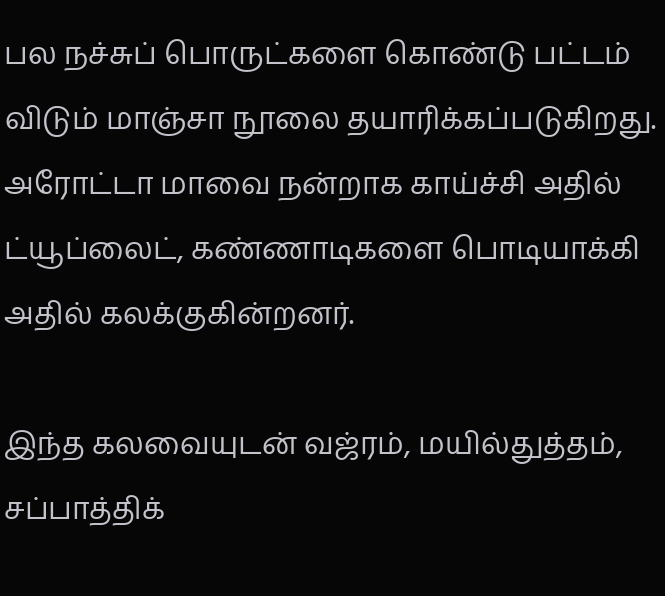பல நச்சுப் பொருட்களை கொண்டு பட்டம் விடும் மாஞ்சா நூலை தயாரிக்கப்படுகிறது. அரோட்டா மாவை நன்றாக காய்ச்சி அதில் ட்யூப்லைட், கண்ணாடிகளை பொடியாக்கி அதில் கலக்குகின்றனர்.

இந்த கலவையுடன் வஜ்ரம், மயில்துத்தம், சப்பாத்திக்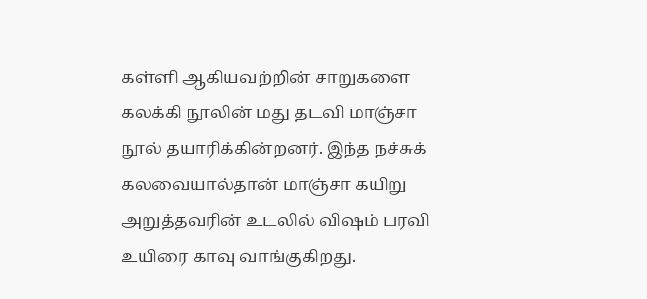கள்ளி ஆகியவற்றின் சாறுகளை கலக்கி நூலின் மது தடவி மாஞ்சா நூல் தயாரிக்கின்றனர். இந்த நச்சுக் கலவையால்தான் மாஞ்சா கயிறு அறுத்தவரின் உடலில் விஷம் பரவி உயிரை காவு வாங்குகிறது.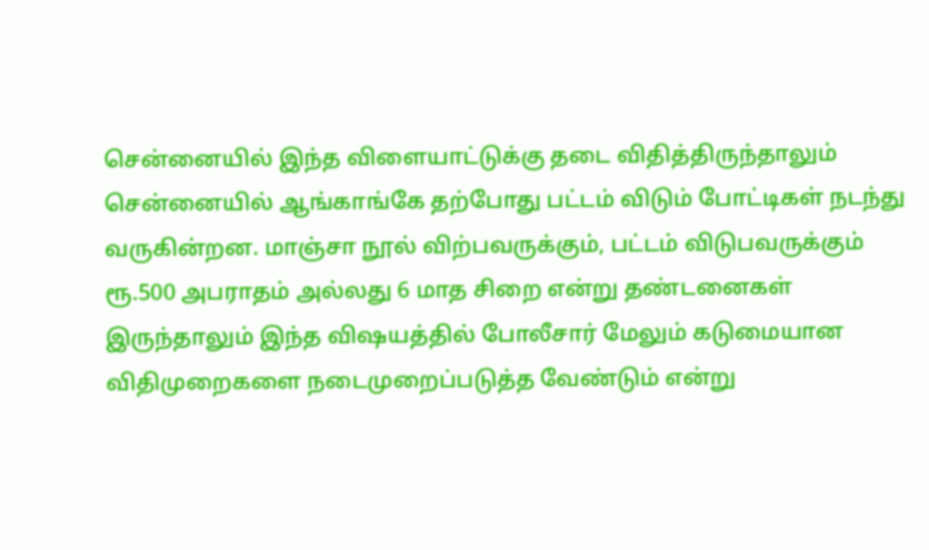சென்னையில் இந்த விளையாட்டுக்கு தடை விதித்திருந்தாலும் சென்னையில் ஆங்காங்கே தற்போது பட்டம் விடும் போட்டிகள் நடந்து வருகின்றன. மாஞ்சா நூல் விற்பவருக்கும், பட்டம் விடுபவருக்கும் ரூ.500 அபராதம் அல்லது 6 மாத சிறை என்று தண்டனைகள் இருந்தாலும் இந்த விஷயத்தில் போலீசார் மேலும் கடுமையான விதிமுறைகளை நடைமுறைப்படுத்த வேண்டும் என்று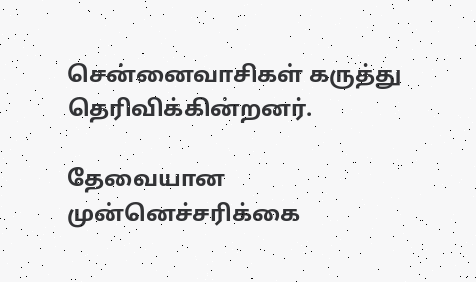சென்னைவாசிகள் கருத்து தெரிவிக்கின்றனர்.

தேவையான முன்னெச்சரிக்கை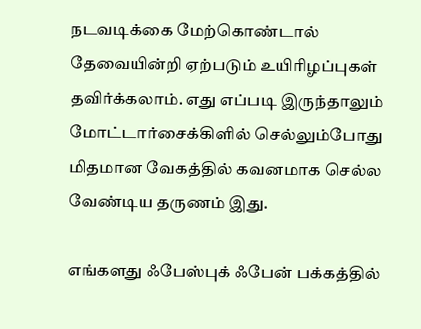நடவடிக்கை மேற்கொண்டால் தேவையின்றி ஏற்படும் உயிரிழப்புகள் தவிர்க்கலாம். எது எப்படி இருந்தாலும் மோட்டார்சைக்கிளில் செல்லும்போது மிதமான வேகத்தில் கவனமாக செல்ல வேண்டிய தருணம் இது.

எங்களது ஃபேஸ்புக் ஃபேன் பக்கத்தில்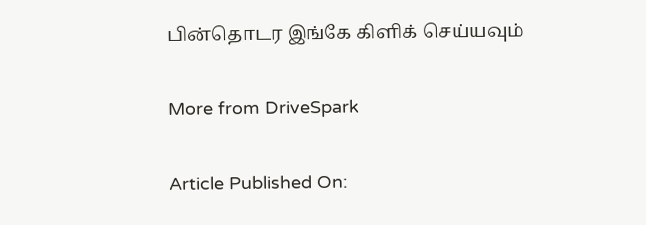பின்தொடர இங்கே கிளிக் செய்யவும்

More from DriveSpark

Article Published On: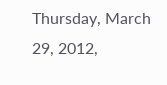Thursday, March 29, 2012,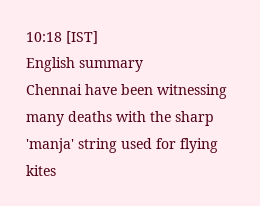10:18 [IST]
English summary
Chennai have been witnessing many deaths with the sharp 'manja' string used for flying kites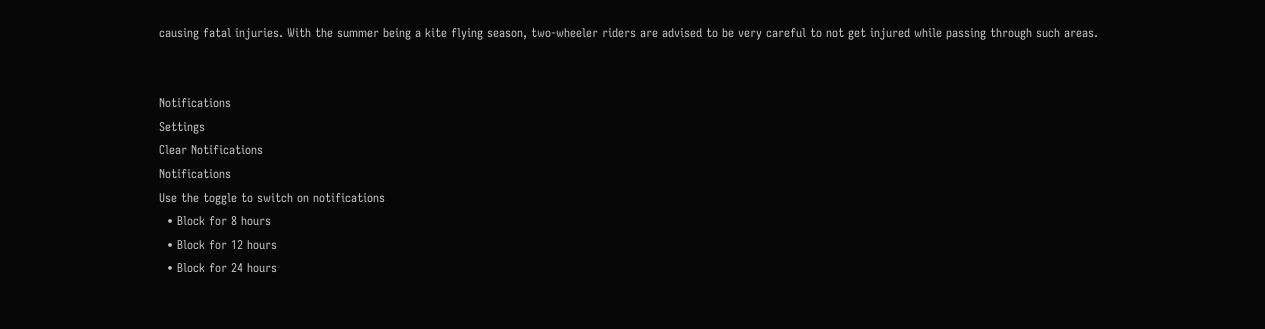causing fatal injuries. With the summer being a kite flying season, two-wheeler riders are advised to be very careful to not get injured while passing through such areas.


Notifications
Settings
Clear Notifications
Notifications
Use the toggle to switch on notifications
  • Block for 8 hours
  • Block for 12 hours
  • Block for 24 hours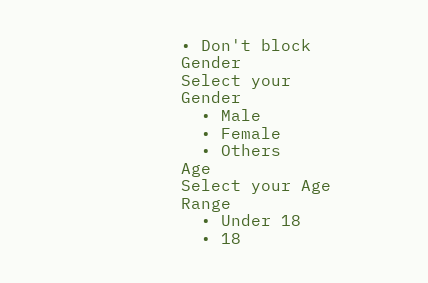• Don't block
Gender
Select your Gender
  • Male
  • Female
  • Others
Age
Select your Age Range
  • Under 18
  • 18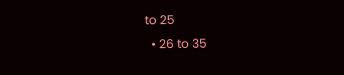to 25
  • 26 to 35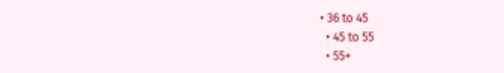• 36 to 45
  • 45 to 55
  • 55+